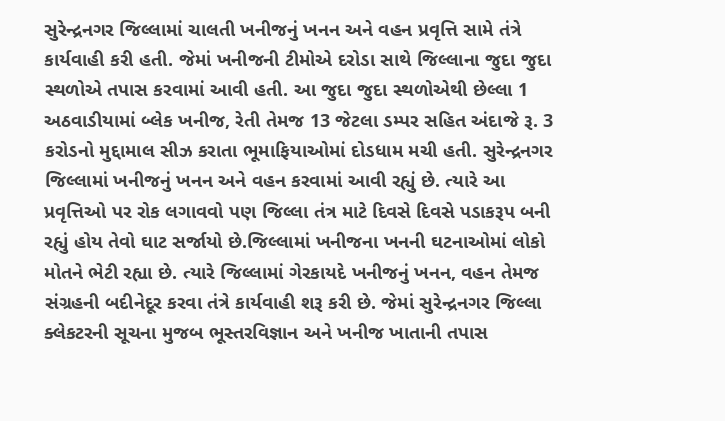સુરેન્દ્રનગર જિલ્લામાં ચાલતી ખનીજનું ખનન અને વહન પ્રવૃત્તિ સામે તંત્રે કાર્યવાહી કરી હતી. જેમાં ખનીજની ટીમોએ દરોડા સાથે જિલ્લાના જુદા જુદા સ્થળોએ તપાસ કરવામાં આવી હતી. આ જુદા જુદા સ્થળોએથી છેલ્લા 1 અઠવાડીયામાં બ્લેક ખનીજ, રેતી તેમજ 13 જેટલા ડમ્પર સહિત અંદાજે રૂ. 3 કરોડનો મુદ્દામાલ સીઝ કરાતા ભૂમાફિયાઓમાં દોડધામ મચી હતી. સુરેન્દ્રનગર જિલ્લામાં ખનીજનું ખનન અને વહન કરવામાં આવી રહ્યું છે. ત્યારે આ પ્રવૃત્તિઓ પર રોક લગાવવો પણ જિલ્લા તંત્ર માટે દિવસે દિવસે પડાકરૂપ બની રહ્યું હોય તેવો ઘાટ સર્જાયો છે.જિલ્લામાં ખનીજના ખનની ઘટનાઓમાં લોકો મોતને ભેટી રહ્યા છે. ત્યારે જિલ્લામાં ગેરકાયદે ખનીજનું ખનન, વહન તેમજ સંગ્રહની બદીનેદૂર કરવા તંત્રે કાર્યવાહી શરૂ કરી છે. જેમાં સુરેન્દ્રનગર જિલ્લા ક્લેકટરની સૂચના મુજબ ભૂસ્તરવિજ્ઞાન અને ખનીજ ખાતાની તપાસ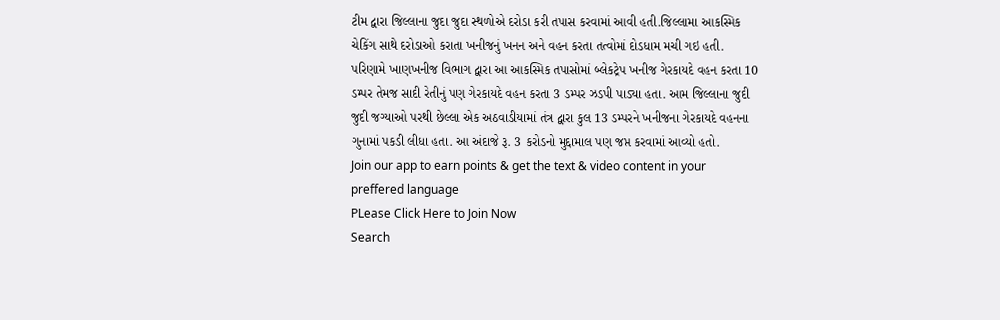ટીમ દ્વારા જિલ્લાના જુદા જુદા સ્થળોએ દરોડા કરી તપાસ કરવામાં આવી હતી.જિલ્લામા આકસ્મિક ચેકિંગ સાથે દરોડાઓ કરાતા ખનીજનું ખનન અને વહન કરતા તત્વોમાં દોડધામ મચી ગઇ હતી. પરિણામે ખાણખનીજ વિભાગ દ્વારા આ આકસ્મિક તપાસોમાં બ્લેકટ્રેપ ખનીજ ગેરકાયદે વહન કરતા 10 ડમ્પર તેમજ સાદી રેતીનું પણ ગેરકાયદે વહન કરતા 3 ડમ્પર ઝડપી પાડ્યા હતા. આમ જિલ્લાના જુદી જુદી જગ્યાઓ પરથી છેલ્લા એક અઠવાડીયામાં તંત્ર દ્વારા કુલ 13 ડમ્પરને ખનીજના ગેરકાયદે વહનના ગુનામાં પકડી લીધા હતા. આ અંદાજે રૂ. 3 કરોડનો મુદ્દામાલ પણ જપ્ત કરવામાં આવ્યો હતો.
Join our app to earn points & get the text & video content in your preffered language
PLease Click Here to Join Now
Search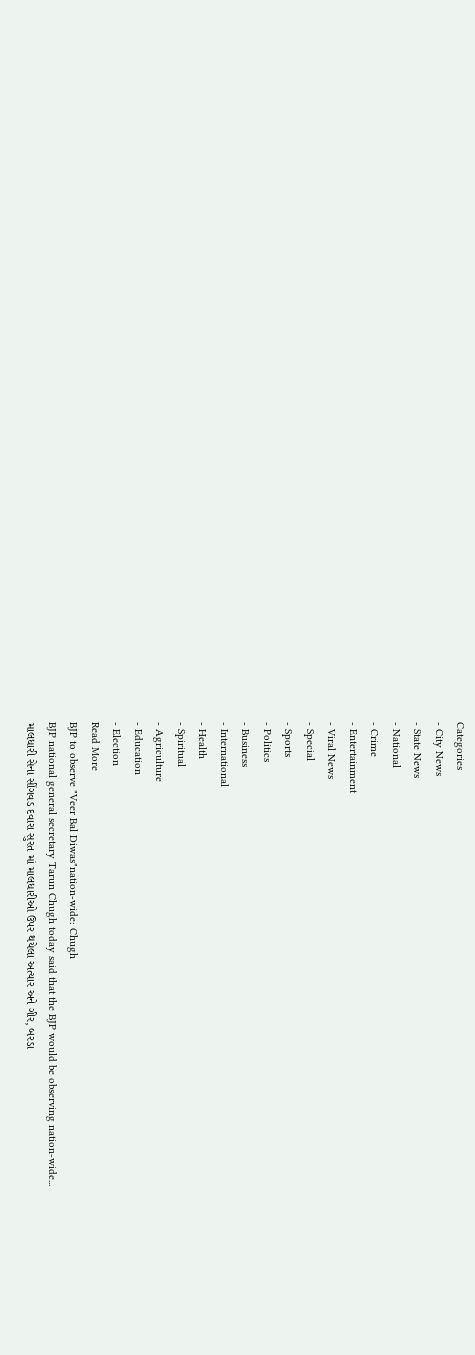Categories
- City News
- State News
- National
- Crime
- Entertainment
- Viral News
- Special
- Sports
- Politics
- Business
- International
- Health
- Spiritual
- Agriculture
- Education
- Election
Read More
BJP to observe "Veer Bal Diwas"nation-wide: Chugh
BJP national general secretary Tarun Chugh today said that the BJP would be observing nation-wide...
માલધારી સેના સીંગવડ દવારા સુરત માં માલધારીઓ ઉપર થયેલા અત્યાર અને ગીર, બરડા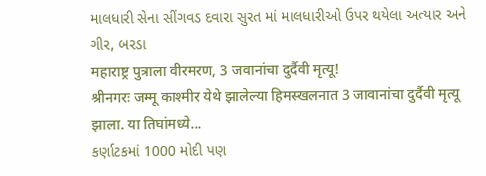માલધારી સેના સીંગવડ દવારા સુરત માં માલધારીઓ ઉપર થયેલા અત્યાર અને ગીર, બરડા
महाराष्ट्र पुत्राला वीरमरण, 3 जवानांचा दुर्दैवी मृत्यू!
श्रीनगरः जम्मू काश्मीर येथे झालेल्या हिमस्खलनात 3 जावानांचा दुर्दैवी मृत्यू झाला. या तिघांमध्ये...
કર્ણાટકમાં 1000 મોદી પણ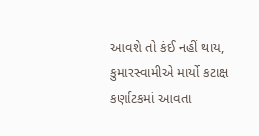આવશે તો કંઈ નહીં થાય, કુમારસ્વામીએ માર્યો કટાક્ષ
કર્ણાટકમાં આવતા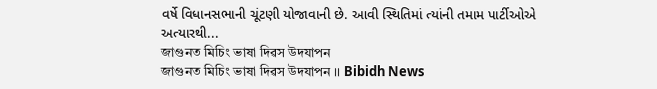વર્ષે વિધાનસભાની ચૂંટણી યોજાવાની છે. આવી સ્થિતિમાં ત્યાંની તમામ પાર્ટીઓએ અત્યારથી...
জাগুনত মিচিং ভাষা দিৱস উদযাপন
জাগুনত মিচিং ভাষা দিৱস উদযাপন ।। Bibidh News